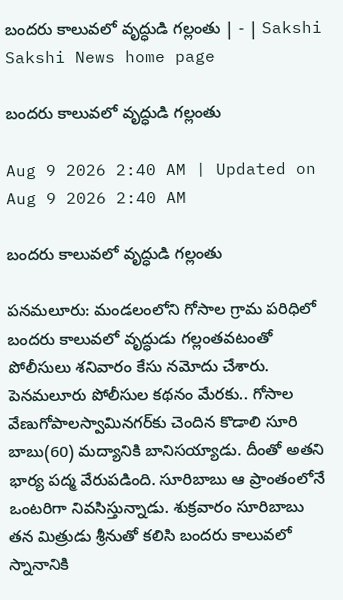బందరు కాలువలో వృద్ధుడి గల్లంతు | - | Sakshi
Sakshi News home page

బందరు కాలువలో వృద్ధుడి గల్లంతు

Aug 9 2026 2:40 AM | Updated on Aug 9 2026 2:40 AM

బందరు కాలువలో వృద్ధుడి గల్లంతు

పనమలూరు: మండలంలోని గోసాల గ్రామ పరిధిలో బందరు కాలువలో వృద్ధుడు గల్లంతవటంతో పోలీసులు శనివారం కేసు నమోదు చేశారు. పెనమలూరు పోలీసుల కథనం మేరకు.. గోసాల వేణుగోపాలస్వామినగర్‌కు చెందిన కొడాలి సూరి బాబు(60) మద్యానికి బానిసయ్యాడు. దీంతో అతని భార్య పద్మ వేరుపడింది. సూరిబాబు ఆ ప్రాంతంలోనే ఒంటరిగా నివసిస్తున్నాడు. శుక్రవారం సూరిబాబు తన మిత్రుడు శ్రీనుతో కలిసి బందరు కాలువలో స్నానానికి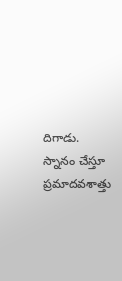దిగాడు. స్నానం చేస్తూ ప్రమాదవశాత్తు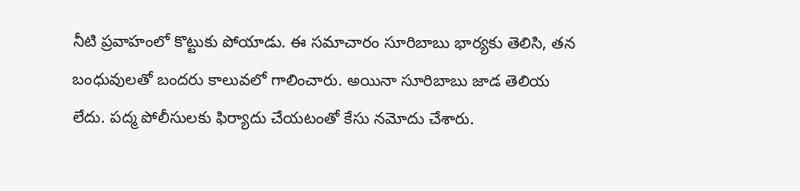నీటి ప్రవాహంలో కొట్టుకు పోయాడు. ఈ సమాచారం సూరిబాబు భార్యకు తెలిసి, తన బంధువులతో బందరు కాలువలో గాలించారు. అయినా సూరిబాబు జాడ తెలియ లేదు. పద్మ పోలీసులకు ఫిర్యాదు చేయటంతో కేసు నమోదు చేశారు.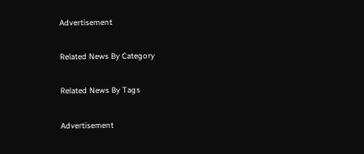Advertisement

Related News By Category

Related News By Tags

Advertisement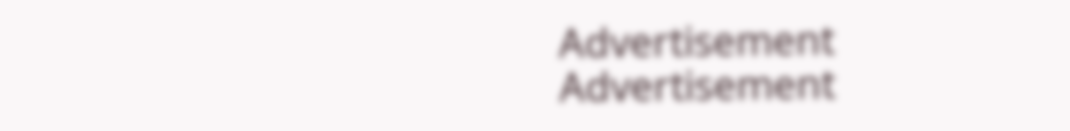Advertisement
Advertisement